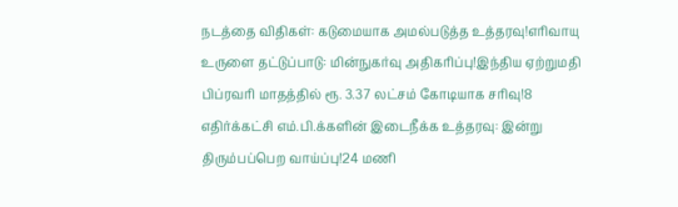நடத்தை விதிகள்: கடுமையாக அமல்படுத்த உத்தரவு!எரிவாயு உருளை தட்டுப்பாடு: மின்நுகர்வு அதிகரிப்பு!இந்திய ஏற்றுமதி பிப்ரவரி மாதத்தில் ரூ. 3.37 லட்சம் கோடியாக சரிவு!8 எதிர்க்கட்சி எம்.பி.க்களின் இடைநீக்க உத்தரவு: இன்று திரும்பப்பெற வாய்ப்பு!24 மணி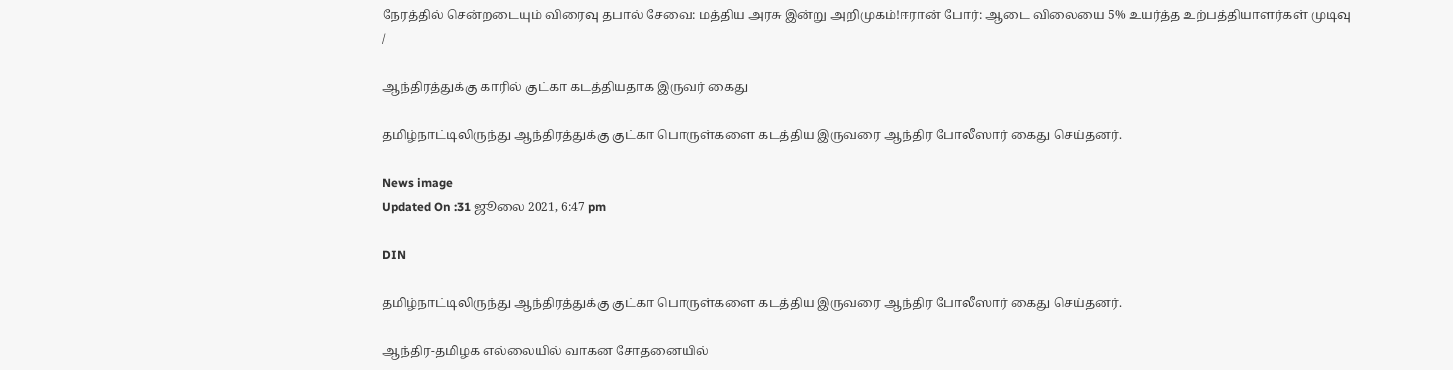நேரத்தில் சென்றடையும் விரைவு தபால் சேவை: மத்திய அரசு இன்று அறிமுகம்!ஈரான் போர்: ஆடை விலையை 5% உயர்த்த உற்பத்தியாளர்கள் முடிவு
/

ஆந்திரத்துக்கு காரில் குட்கா கடத்தியதாக இருவர் கைது

தமிழ்நாட்டிலிருந்து ஆந்திரத்துக்கு குட்கா பொருள்களை கடத்திய இருவரை ஆந்திர போலீஸார் கைது செய்தனர்.

News image
Updated On :31 ஜூலை 2021, 6:47 pm

DIN

தமிழ்நாட்டிலிருந்து ஆந்திரத்துக்கு குட்கா பொருள்களை கடத்திய இருவரை ஆந்திர போலீஸார் கைது செய்தனர்.

ஆந்திர-தமிழக எல்லையில் வாகன சோதனையில்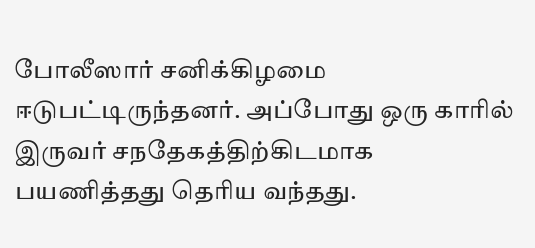போலீஸார் சனிக்கிழமை ஈடுபட்டிருந்தனர். அப்போது ஒரு காரில் இருவர் சநதேகத்திற்கிடமாக பயணித்தது தெரிய வந்தது.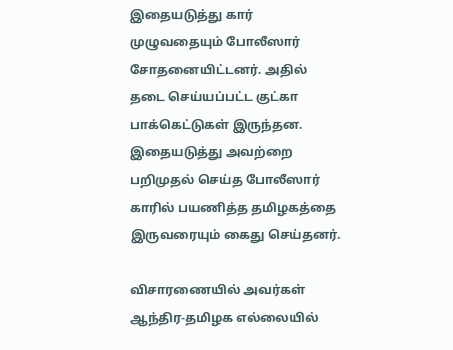இதையடுத்து கார் முழுவதையும் போலீஸார் சோதனையிட்டனர். அதில் தடை செய்யப்பட்ட குட்கா பாக்கெட்டுகள் இருந்தன. இதையடுத்து அவற்றை பறிமுதல் செய்த போலீஸார் காரில் பயணித்த தமிழகத்தை இருவரையும் கைது செய்தனர்.

விசாரணையில் அவர்கள் ஆந்திர-தமிழக எல்லையில்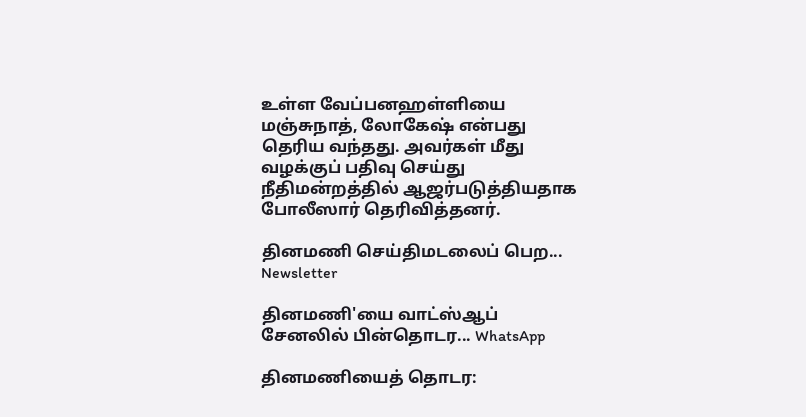உள்ள வேப்பனஹள்ளியை மஞ்சுநாத், லோகேஷ் என்பது தெரிய வந்தது. அவர்கள் மீது வழக்குப் பதிவு செய்து நீதிமன்றத்தில் ஆஜர்படுத்தியதாக போலீஸார் தெரிவித்தனர்.

தினமணி செய்திமடலைப் பெற... Newsletter

தினமணி'யை வாட்ஸ்ஆப் சேனலில் பின்தொடர... WhatsApp

தினமணியைத் தொடர: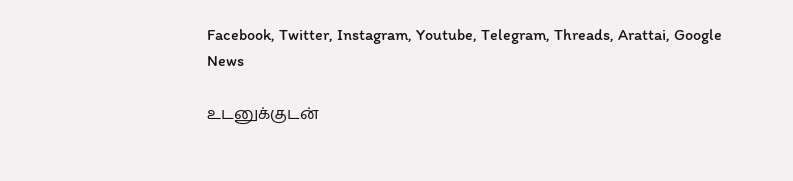Facebook, Twitter, Instagram, Youtube, Telegram, Threads, Arattai, Google News

உடனுக்குடன்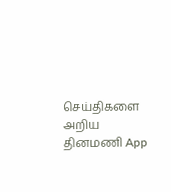செய்திகளை அறிய தினமணி App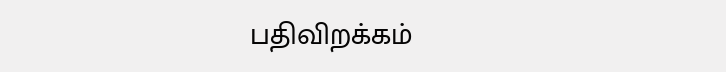பதிவிறக்கம்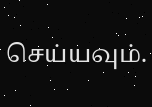செய்யவும்.